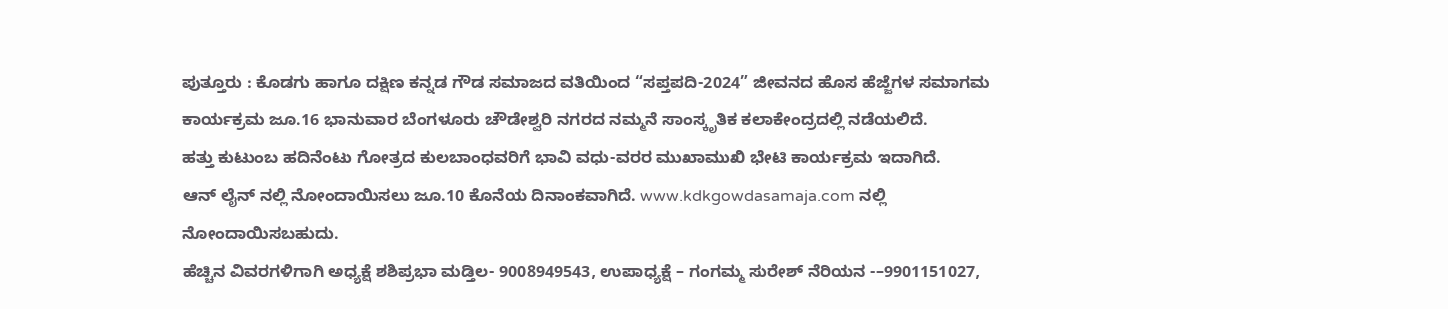ಪುತ್ತೂರು : ಕೊಡಗು ಹಾಗೂ ದಕ್ಷಿಣ ಕನ್ನಡ ಗೌಡ ಸಮಾಜದ ವತಿಯಿಂದ “ಸಪ್ತಪದಿ-2024” ಜೀವನದ ಹೊಸ ಹೆಜ್ಜೆಗಳ ಸಮಾಗಮ ಕಾರ್ಯಕ್ರಮ ಜೂ.16 ಭಾನುವಾರ ಬೆಂಗಳೂರು ಚೌಡೇಶ್ವರಿ ನಗರದ ನಮ್ಮನೆ ಸಾಂಸ್ಕೃತಿಕ ಕಲಾಕೇಂದ್ರದಲ್ಲಿ ನಡೆಯಲಿದೆ.
ಹತ್ತು ಕುಟುಂಬ ಹದಿನೆಂಟು ಗೋತ್ರದ ಕುಲಬಾಂಧವರಿಗೆ ಭಾವಿ ವಧು-ವರರ ಮುಖಾಮುಖಿ ಭೇಟಿ ಕಾರ್ಯಕ್ರಮ ಇದಾಗಿದೆ.
ಆನ್ ಲೈನ್ ನಲ್ಲಿ ನೋಂದಾಯಿಸಲು ಜೂ.10 ಕೊನೆಯ ದಿನಾಂಕವಾಗಿದೆ. www.kdkgowdasamaja.com ನಲ್ಲಿ ನೋಂದಾಯಿಸಬಹುದು.
ಹೆಚ್ಚಿನ ವಿವರಗಳಿಗಾಗಿ ಅಧ್ಯಕ್ಷೆ ಶಶಿಪ್ರಭಾ ಮಡ್ತಿಲ- 9008949543, ಉಪಾಧ್ಯಕ್ಷೆ – ಗಂಗಮ್ಮ ಸುರೇಶ್ ನೆರಿಯನ -–9901151027,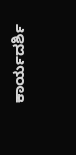ಕಾರ್ಯದರ್ಶಿ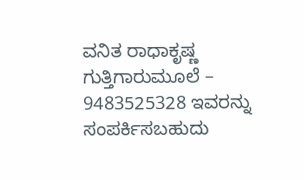ವನಿತ ರಾಧಾಕೃಷ್ಣ ಗುತ್ತಿಗಾರುಮೂಲೆ – 9483525328 ಇವರನ್ನು ಸಂಪರ್ಕಿಸಬಹುದು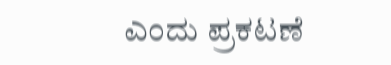ಎಂದು ಪ್ರಕಟಣೆ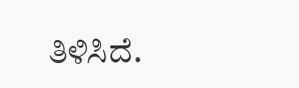ತಿಳಿಸಿದೆ.